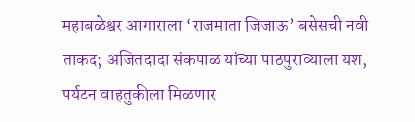महाबळेश्वर आगाराला ‘राजमाता जिजाऊ’ बसेसची नवी ताकद; अजितदादा संकपाळ यांच्या पाठपुराव्याला यश, पर्यटन वाहतुकीला मिळणार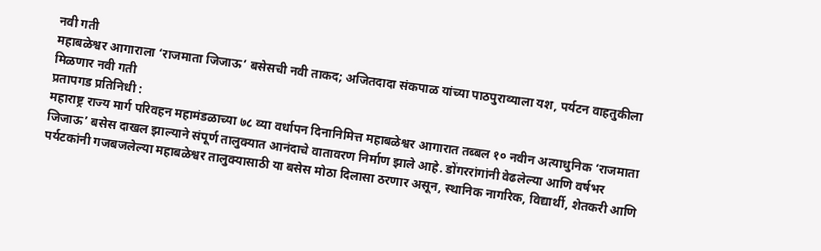नवी गती
महाबळेश्वर आगाराला ‘राजमाता जिजाऊ’ बसेसची नवी ताकद; अजितदादा संकपाळ यांच्या पाठपुराव्याला यश, पर्यटन वाहतुकीला मिळणार नवी गती
प्रतापगड प्रतिनिधी :
महाराष्ट्र राज्य मार्ग परिवहन महामंडळाच्या ७८ व्या वर्धापन दिनानिमित्त महाबळेश्वर आगारात तब्बल १० नवीन अत्याधुनिक ‘राजमाता जिजाऊ’ बसेस दाखल झाल्याने संपूर्ण तालुक्यात आनंदाचे वातावरण निर्माण झाले आहे. डोंगररांगांनी वेढलेल्या आणि वर्षभर पर्यटकांनी गजबजलेल्या महाबळेश्वर तालुक्यासाठी या बसेस मोठा दिलासा ठरणार असून, स्थानिक नागरिक, विद्यार्थी, शेतकरी आणि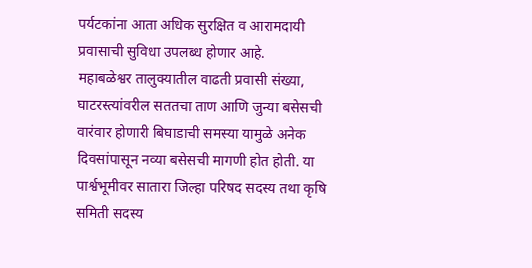पर्यटकांना आता अधिक सुरक्षित व आरामदायी प्रवासाची सुविधा उपलब्ध होणार आहे.
महाबळेश्वर तालुक्यातील वाढती प्रवासी संख्या, घाटरस्त्यांवरील सततचा ताण आणि जुन्या बसेसची वारंवार होणारी बिघाडाची समस्या यामुळे अनेक दिवसांपासून नव्या बसेसची मागणी होत होती. या पार्श्वभूमीवर सातारा जिल्हा परिषद सदस्य तथा कृषि समिती सदस्य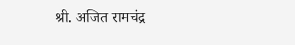श्री. अजित रामचंद्र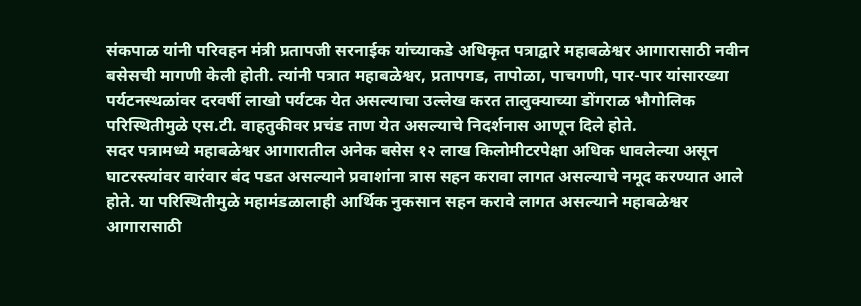संकपाळ यांनी परिवहन मंत्री प्रतापजी सरनाईक यांच्याकडे अधिकृत पत्राद्वारे महाबळेश्वर आगारासाठी नवीन बसेसची मागणी केली होती. त्यांनी पत्रात महाबळेश्वर, प्रतापगड, तापोळा, पाचगणी, पार-पार यांसारख्या पर्यटनस्थळांवर दरवर्षी लाखो पर्यटक येत असल्याचा उल्लेख करत तालुक्याच्या डोंगराळ भौगोलिक परिस्थितीमुळे एस.टी. वाहतुकीवर प्रचंड ताण येत असल्याचे निदर्शनास आणून दिले होते.
सदर पत्रामध्ये महाबळेश्वर आगारातील अनेक बसेस १२ लाख किलोमीटरपेक्षा अधिक धावलेल्या असून घाटरस्त्यांवर वारंवार बंद पडत असल्याने प्रवाशांना त्रास सहन करावा लागत असल्याचे नमूद करण्यात आले होते. या परिस्थितीमुळे महामंडळालाही आर्थिक नुकसान सहन करावे लागत असल्याने महाबळेश्वर आगारासाठी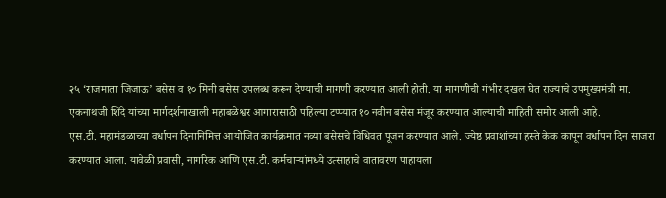२५ ‘राजमाता जिजाऊ’ बसेस व १० मिनी बसेस उपलब्ध करून देण्याची मागणी करण्यात आली होती. या मागणीची गंभीर दखल घेत राज्याचे उपमुख्यमंत्री मा. एकनाथजी शिंदे यांच्या मार्गदर्शनाखाली महाबळेश्वर आगारासाठी पहिल्या टप्प्यात १० नवीन बसेस मंजूर करण्यात आल्याची माहिती समोर आली आहे.
एस.टी. महामंडळाच्या वर्धापन दिनानिमित्त आयोजित कार्यक्रमात नव्या बसेसचे विधिवत पूजन करण्यात आले. ज्येष्ठ प्रवाशांच्या हस्ते केक कापून वर्धापन दिन साजरा करण्यात आला. यावेळी प्रवासी, नागरिक आणि एस.टी. कर्मचाऱ्यांमध्ये उत्साहाचे वातावरण पाहायला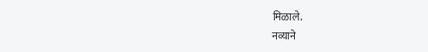मिळाले.
नव्याने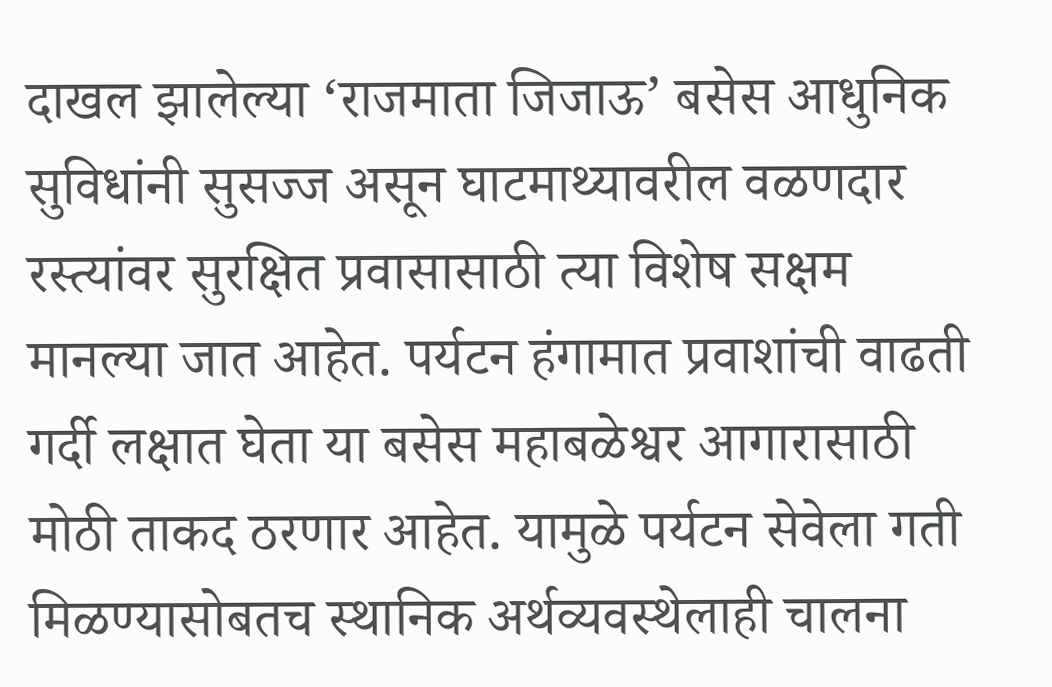दाखल झालेल्या ‘राजमाता जिजाऊ’ बसेस आधुनिक सुविधांनी सुसज्ज असून घाटमाथ्यावरील वळणदार रस्त्यांवर सुरक्षित प्रवासासाठी त्या विशेष सक्षम मानल्या जात आहेत. पर्यटन हंगामात प्रवाशांची वाढती गर्दी लक्षात घेता या बसेस महाबळेश्वर आगारासाठी मोठी ताकद ठरणार आहेत. यामुळे पर्यटन सेवेला गती मिळण्यासोबतच स्थानिक अर्थव्यवस्थेलाही चालना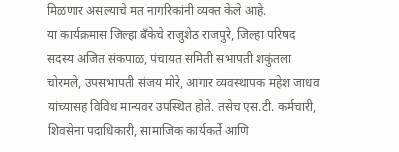मिळणार असल्याचे मत नागरिकांनी व्यक्त केले आहे.
या कार्यक्रमास जिल्हा बँकेचे राजुशेठ राजपुरे, जिल्हा परिषद सदस्य अजित संकपाळ, पंचायत समिती सभापती शकुंतला चोरमले, उपसभापती संजय मोरे, आगार व्यवस्थापक महेश जाधव यांच्यासह विविध मान्यवर उपस्थित होते. तसेच एस.टी. कर्मचारी, शिवसेना पदाधिकारी, सामाजिक कार्यकर्ते आणि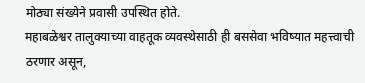मोठ्या संख्येने प्रवासी उपस्थित होते.
महाबळेश्वर तालुक्याच्या वाहतूक व्यवस्थेसाठी ही बससेवा भविष्यात महत्त्वाची ठरणार असून,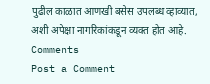पुढील काळात आणखी बसेस उपलब्ध व्हाव्यात, अशी अपेक्षा नागरिकांकडून व्यक्त होत आहे.
Comments
Post a Comment